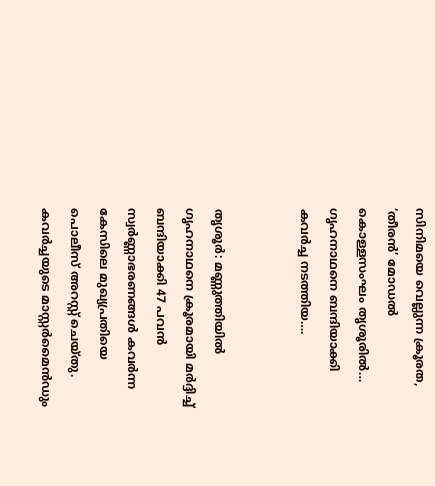സിനിമയെ വെല്ലുന്ന ക്രൂരത, ‘തീരൻ’ മോഡൽ കൊള്ളസംഘം തൃശൂരിൽ… ഗൃഹനാഥനെ ബന്ദിയാക്കി കവർച്ച നടത്തിയ….


തൃശൂർ: മണ്ണുത്തിയിൽ ഗൃഹനാഥനെ ക്രൂരമായി മർദ്ദിച്ച് ബന്ദിയാക്കി 47 പവൻ സ്വർണ്ണാഭരണങ്ങൾ കവർന്ന കേസിലെ മുഖ്യപ്രതിയെ പൊലീസ് അറസ്റ്റ് ചെയ്തു. കവർച്ചയുടെ മാസ്റ്റർമൈൻഡും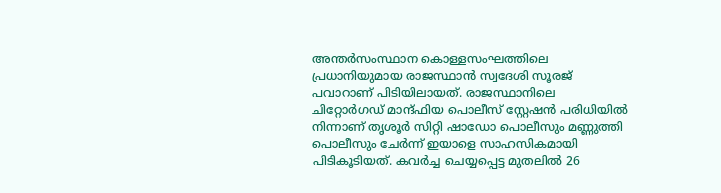അന്തർസംസ്ഥാന കൊള്ളസംഘത്തിലെ പ്രധാനിയുമായ രാജസ്ഥാൻ സ്വദേശി സൂരജ് പവാറാണ് പിടിയിലായത്. രാജസ്ഥാനിലെ ചിറ്റോർഗഡ് മാന്ദ്ഫിയ പൊലീസ് സ്റ്റേഷൻ പരിധിയിൽ നിന്നാണ് തൃശൂർ സിറ്റി ഷാഡോ പൊലീസും മണ്ണുത്തി പൊലീസും ചേർന്ന് ഇയാളെ സാഹസികമായി പിടികൂടിയത്. കവർച്ച ചെയ്യപ്പെട്ട മുതലിൽ 26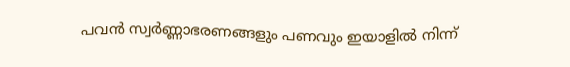പവൻ സ്വർണ്ണാഭരണങ്ങളും പണവും ഇയാളിൽ നിന്ന്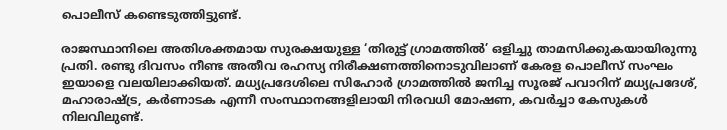പൊലീസ് കണ്ടെടുത്തിട്ടുണ്ട്.

രാജസ്ഥാനിലെ അതിശക്തമായ സുരക്ഷയുള്ള ‘തിരുട്ട് ഗ്രാമത്തിൽ’ ഒളിച്ചു താമസിക്കുകയായിരുന്നു പ്രതി. രണ്ടു ദിവസം നീണ്ട അതീവ രഹസ്യ നിരീക്ഷണത്തിനൊടുവിലാണ് കേരള പൊലീസ് സംഘം ഇയാളെ വലയിലാക്കിയത്. മധ്യപ്രദേശിലെ സിഹോർ ഗ്രാമത്തിൽ ജനിച്ച സൂരജ് പവാറിന് മധ്യപ്രദേശ്, മഹാരാഷ്ട്ര, കർണാടക എന്നീ സംസ്ഥാനങ്ങളിലായി നിരവധി മോഷണ, കവർച്ചാ കേസുകൾ നിലവിലുണ്ട്.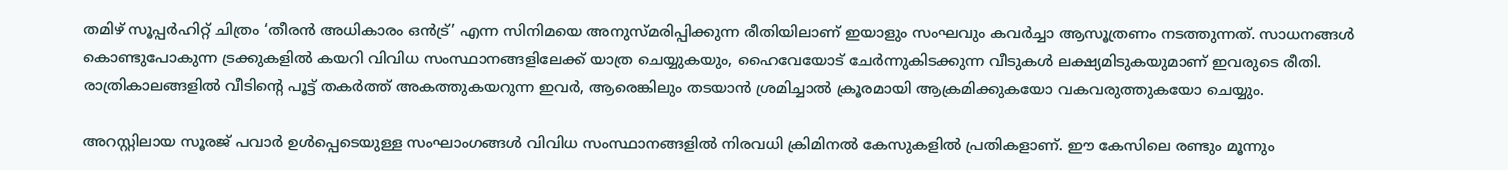തമിഴ് സൂപ്പർഹിറ്റ് ചിത്രം ‘തീരൻ അധികാരം ഒൻട്ര്’ എന്ന സിനിമയെ അനുസ്മരിപ്പിക്കുന്ന രീതിയിലാണ് ഇയാളും സംഘവും കവർച്ചാ ആസൂത്രണം നടത്തുന്നത്. സാധനങ്ങൾ കൊണ്ടുപോകുന്ന ട്രക്കുകളിൽ കയറി വിവിധ സംസ്ഥാനങ്ങളിലേക്ക് യാത്ര ചെയ്യുകയും, ഹൈവേയോട് ചേർന്നുകിടക്കുന്ന വീടുകൾ ലക്ഷ്യമിടുകയുമാണ് ഇവരുടെ രീതി. രാത്രികാലങ്ങളിൽ വീടിന്റെ പൂട്ട് തകർത്ത് അകത്തുകയറുന്ന ഇവർ, ആരെങ്കിലും തടയാൻ ശ്രമിച്ചാൽ ക്രൂരമായി ആക്രമിക്കുകയോ വകവരുത്തുകയോ ചെയ്യും.

അറസ്റ്റിലായ സൂരജ് പവാർ ഉൾപ്പെടെയുള്ള സംഘാംഗങ്ങൾ വിവിധ സംസ്ഥാനങ്ങളിൽ നിരവധി ക്രിമിനൽ കേസുകളിൽ പ്രതികളാണ്. ഈ കേസിലെ രണ്ടും മൂന്നും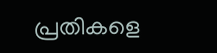പ്രതികളെ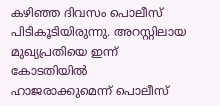കഴിഞ്ഞ ദിവസം പൊലീസ് പിടികൂടിയിരുന്നു. അറസ്റ്റിലായ മുഖ്യപ്രതിയെ ഇന്ന് കോടതിയിൽ ഹാജരാക്കുമെന്ന് പൊലീസ്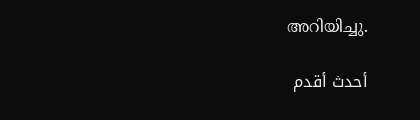അറിയിച്ചു.

أحدث أقدم